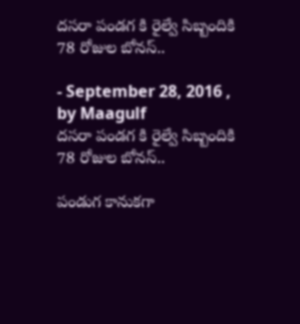దసరా పండగ కి రైల్వే సిబ్బందికి 78 రోజుల బోనస్‌..

- September 28, 2016 , by Maagulf
దసరా పండగ కి రైల్వే సిబ్బందికి 78 రోజుల బోనస్‌..

పండుగ కానుకగా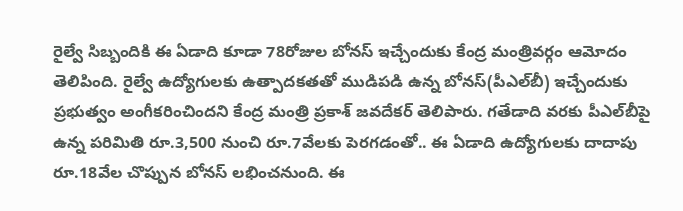రైల్వే సిబ్బందికి ఈ ఏడాది కూడా 78రోజుల బోనస్‌ ఇచ్చేందుకు కేంద్ర మంత్రివర్గం ఆమోదం తెలిపింది. రైల్వే ఉద్యోగులకు ఉత్పాదకతతో ముడిపడి ఉన్న బోనస్‌(పీఎల్‌బీ) ఇచ్చేందుకు ప్రభుత్వం అంగీకరించిందని కేంద్ర మంత్రి ప్రకాశ్‌ జవదేకర్‌ తెలిపారు. గతేడాది వరకు పీఎల్‌బీపై ఉన్న పరిమితి రూ.3,500 నుంచి రూ.7వేలకు పెరగడంతో.. ఈ ఏడాది ఉద్యోగులకు దాదాపు రూ.18వేల చొప్పున బోనస్‌ లభించనుంది. ఈ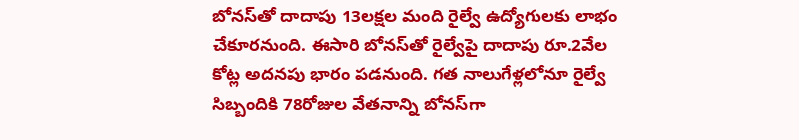బోనస్‌తో దాదాపు 13లక్షల మంది రైల్వే ఉద్యోగులకు లాభం చేకూరనుంది. ఈసారి బోనస్‌తో రైల్వేపై దాదాపు రూ.2వేల కోట్ల అదనపు భారం పడనుంది. గత నాలుగేళ్లలోనూ రైల్వే సిబ్బందికి 78రోజుల వేతనాన్ని బోనస్‌గా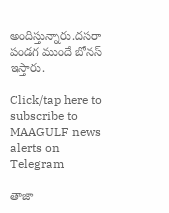అందిస్తున్నారు.దసరా పండగ ముందే బోనస్‌ ఇస్తారు.

Click/tap here to subscribe to MAAGULF news alerts on Telegram

తాజా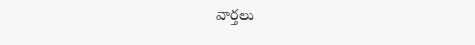వార్తలు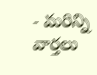- మరిన్ని వార్తలు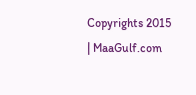Copyrights 2015 | MaaGulf.com